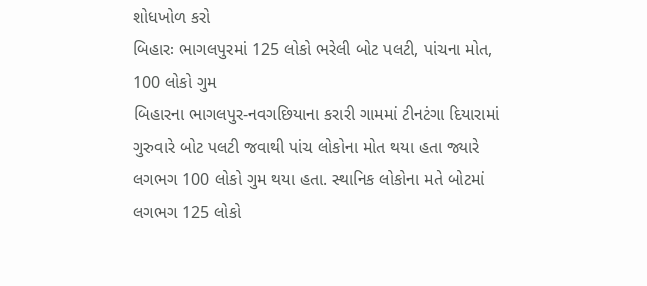શોધખોળ કરો
બિહારઃ ભાગલપુરમાં 125 લોકો ભરેલી બોટ પલટી, પાંચના મોત, 100 લોકો ગુમ
બિહારના ભાગલપુર-નવગછિયાના કરારી ગામમાં ટીનટંગા દિયારામાં ગુરુવારે બોટ પલટી જવાથી પાંચ લોકોના મોત થયા હતા જ્યારે લગભગ 100 લોકો ગુમ થયા હતા. સ્થાનિક લોકોના મતે બોટમાં લગભગ 125 લોકો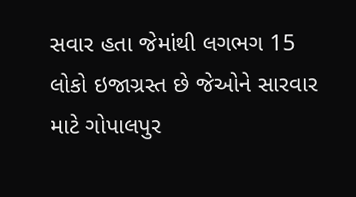સવાર હતા જેમાંથી લગભગ 15 લોકો ઇજાગ્રસ્ત છે જેઓને સારવાર માટે ગોપાલપુર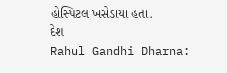હોસ્પિટલ ખસેડાયા હતા.
દેશ
Rahul Gandhi Dharna: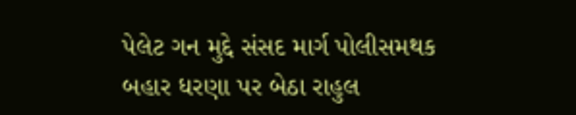પેલેટ ગન મુદ્દે સંસદ માર્ગ પોલીસમથક બહાર ધરણા પર બેઠા રાહુલ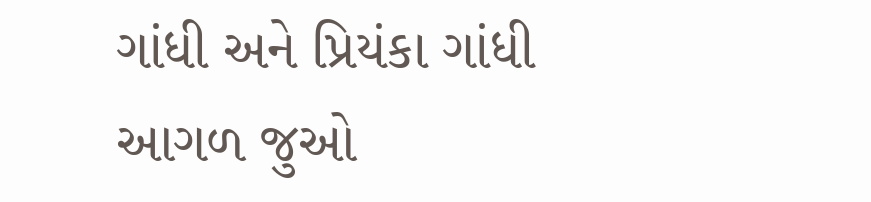ગાંધી અને પ્રિયંકા ગાંધી
આગળ જુઓ